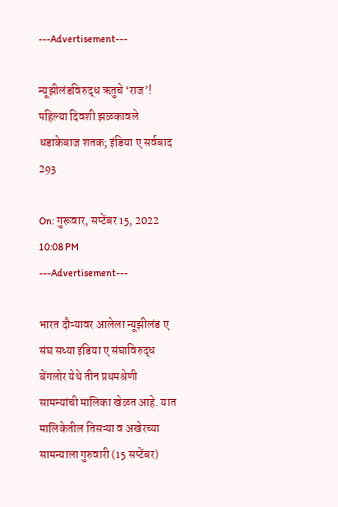---Advertisement---

न्यूझीलंडविरुद्ध ऋतुचे ‘राज’! पहिल्या दिवशी झळकावले धडाकेबाज शतक; इंडिया ए सर्वबाद 293

On: गुरूवार, सप्टेंबर 15, 2022 10:08 PM
---Advertisement---

भारत दौऱ्यावर आलेला न्यूझीलंड ए संघ सध्या इंडिया ए संघाविरुद्ध बेंगलोर येथे तीन प्रथमश्रेणी सामन्यांची मालिका खेळत आहे. यात मालिकेतील तिसऱ्या व अखेरच्या सामन्याला गुरुवारी (15 सप्टेंबर)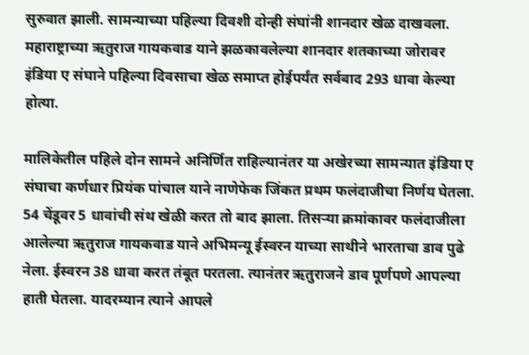सुरुवात झाली. सामन्याच्या पहिल्या दिवशी दोन्ही संघांनी शानदार खेळ दाखवला. महाराष्ट्राच्या ऋतुराज गायकवाड याने झळकावलेल्या शानदार शतकाच्या जोरावर इंडिया ए संघाने पहिल्या दिवसाचा खेळ समाप्त होईपर्यंत सर्वबाद 293 धावा केल्या होत्या.

मालिकेतील पहिले दोन सामने अनिर्णित राहिल्यानंतर या अखेरच्या सामन्यात इंडिया ए संघाचा कर्णधार प्रियंक पांचाल याने नाणेफेक जिंकत प्रथम फलंदाजीचा निर्णय घेतला. 54 चेंडूवर 5 धावांची संथ खेळी करत तो बाद झाला. तिसऱ्या क्रमांकावर फलंदाजीला आलेल्या ऋतुराज गायकवाड याने अभिमन्यू ईस्वरन याच्या साथीने भारताचा डाव पुढे नेला. ईस्वरन 38 धावा करत तंबूत परतला. त्यानंतर ऋतुराजने डाव पूर्णपणे आपल्या हाती घेतला. यादरम्यान त्याने आपले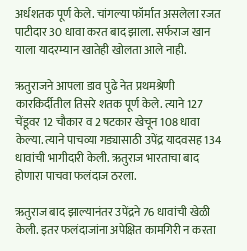अर्धशतक पूर्ण केले. चांगल्या फॉर्मात असलेला रजत पाटीदार 30 धावा करत बाद झाला. सर्फराज खान याला यादरम्यान खातेही खोलता आले नाही.

ऋतुराजने आपला डाव पुढे नेत प्रथमश्रेणी कारकिर्दीतील तिसरे शतक पूर्ण केले. त्याने 127 चेंडूवर 12 चौकार व 2 षटकार खेचून 108 धावा केल्या. त्याने पाचव्या गड्यासाठी उपेंद्र यादवसह 134 धावांची भागीदारी केली. ऋतुराज भारताचा बाद होणारा पाचवा फलंदाज ठरला.

ऋतुराज बाद झाल्यानंतर उपेंद्रने 76 धावांची खेळी केली. इतर फलंदाजांना अपेक्षित कामगिरी न करता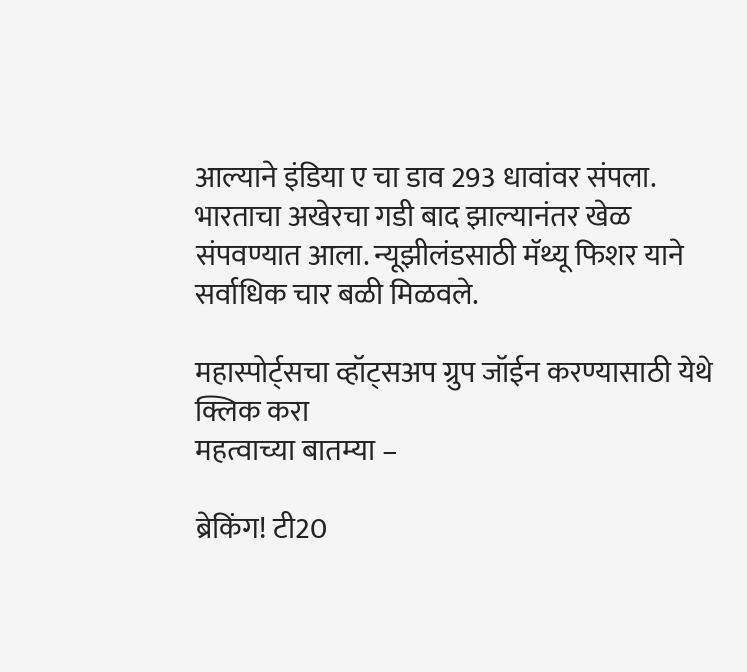आल्याने इंडिया ए चा डाव 293 धावांवर संपला. भारताचा अखेरचा गडी बाद झाल्यानंतर खेळ संपवण्यात आला. न्यूझीलंडसाठी मॅथ्यू फिशर याने सर्वाधिक चार बळी मिळवले.

महास्पोर्ट्सचा व्हॉट्सअप ग्रुप जॉईन करण्यासाठी येथे क्लिक करा
महत्वाच्या बातम्या –

ब्रेकिंग! टी20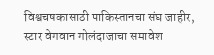विश्वचषकासाठी पाकिस्तानचा संघ जाहीर, स्टार वेगवान गोलंदाजाचा समावेश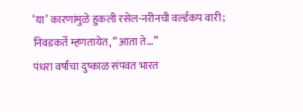‘या’ कारणांमुळे हुकली रसेल-नरीनची वर्ल्डकप वारी; निवडकर्ते म्हणतायेत, “आता ते…”
पंधरा वर्षांचा दुष्काळ संपवत भारत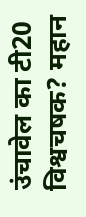उंचावेल का टी20 विश्वचषक? महान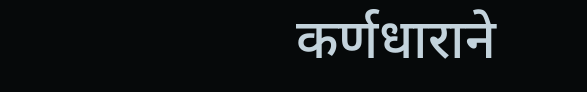कर्णधाराने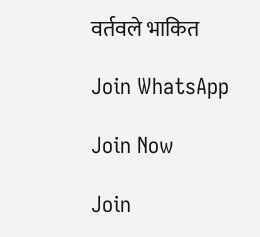वर्तवले भाकित

Join WhatsApp

Join Now

Join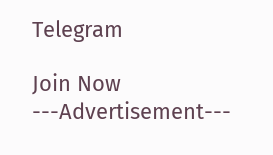Telegram

Join Now
---Advertisement---